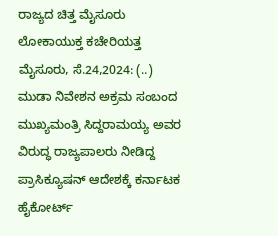ರಾಜ್ಯದ ಚಿತ್ತ ಮೈಸೂರು ಲೋಕಾಯುಕ್ತ ಕಚೇರಿಯತ್ತ ಮೈಸೂರು, ಸೆ.24,2024: (..) ಮುಡಾ ನಿವೇಶನ ಅಕ್ರಮ ಸಂಬಂದ ಮುಖ್ಯಮಂತ್ರಿ ಸಿದ್ದರಾಮಯ್ಯ ಅವರ ವಿರುದ್ಧ ರಾಜ್ಯಪಾಲರು ನೀಡಿದ್ದ ಪ್ರಾಸಿಕ್ಯೂಷನ್‌ ಆದೇಶಕ್ಕೆ ಕರ್ನಾಟಕ ಹೈಕೋರ್ಟ್‌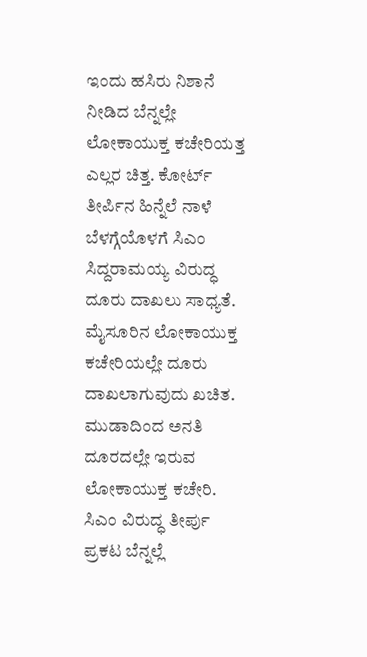ಇಂದು ಹಸಿರು ನಿಶಾನೆ ನೀಡಿದ ಬೆನ್ನಲ್ಲೇ ಲೋಕಾಯುಕ್ತ ಕಚೇರಿಯತ್ತ ಎಲ್ಲರ ಚಿತ್ತ. ಕೋರ್ಟ್‌ ತೀರ್ಪಿನ ಹಿನ್ನೆಲೆ ನಾಳೆ ಬೆಳಗ್ಗೆಯೊಳಗೆ ಸಿಎಂ ಸಿದ್ದರಾಮಯ್ಯ ವಿರುದ್ಧ ದೂರು ದಾಖಲು ಸಾಧ್ಯತೆ. ಮೈಸೂರಿನ ಲೋಕಾಯುಕ್ತ ಕಚೇರಿಯಲ್ಲೇ ದೂರು ದಾಖಲಾಗುವುದು ಖಚಿತ. ಮುಡಾದಿಂದ ಅನತಿ ದೂರದಲ್ಲೇ ಇರುವ ಲೋಕಾಯುಕ್ತ ಕಚೇರಿ. ಸಿಎಂ ವಿರುದ್ಧ ತೀರ್ಪು ಪ್ರಕಟ ಬೆನ್ನಲ್ಲೆ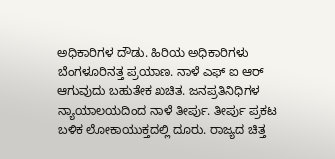ಅಧಿಕಾರಿಗಳ ದೌಡು. ಹಿರಿಯ ಅಧಿಕಾರಿಗಳು ಬೆಂಗಳೂರಿನತ್ತ ಪ್ರಯಾಣ. ನಾಳೆ ಎಫ್ ಐ ಆರ್ ಆಗುವುದು ಬಹುತೇಕ ಖಚಿತ. ಜನಪ್ರತಿನಿಧಿಗಳ ನ್ಯಾಯಾಲಯದಿಂದ ನಾಳೆ ತೀರ್ಪು. ತೀರ್ಪು ಪ್ರಕಟ ಬಳಿಕ ಲೋಕಾಯುಕ್ತದಲ್ಲಿ ದೂರು. ರಾಜ್ಯದ ಚಿತ್ತ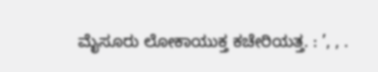ಮೈಸೂರು ಲೋಕಾಯುಕ್ತ ಕಚೇರಿಯತ್ತ. : ’, , .